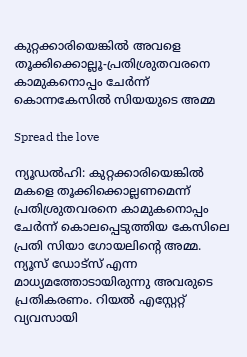കുറ്റക്കാരിയെങ്കിൽ അവളെ തൂക്കിക്കൊല്ലൂ-പ്രതിശ്രുതവരനെ കാമുകനൊപ്പം ചേർന്ന് കൊന്നകേസിൽ സിയയുടെ അമ്മ

Spread the love

ന്യൂഡൽഹി: കുറ്റക്കാരിയെങ്കിൽ മകളെ തൂക്കിക്കൊല്ലണമെന്ന് പ്രതിശ്രുതവരനെ കാമുകനൊപ്പം ചേർന്ന് കൊലപ്പെടുത്തിയ കേസിലെ പ്രതി സിയാ ഗോയലിന്റെ അമ്മ. ന്യൂസ് ഡോട്‌സ് എന്ന മാധ്യമത്തോടായിരുന്നു അവരുടെ പ്രതികരണം. റിയൽ എസ്റ്റേറ്റ് വ്യവസായി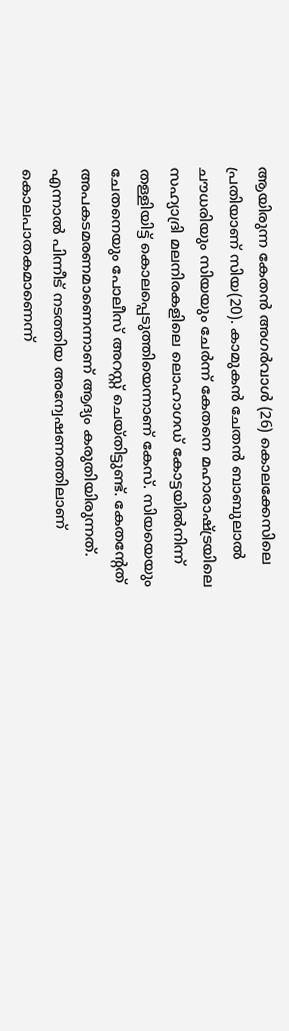ആയിരുന്ന കേതൻ അഗർവാൾ (26) കൊലക്കേസിലെ പ്രതിയാണ് സിയ(20). കാമുകൻ ചേതൻ ബാബുലാൽ ചൗധരിയും സിയയും ചേർന്ന് കേതനെ മഹാരാഷ്ട്രയിലെ സഹ്യാദ്രി മലനിരകളിലെ ലൊഹാഗഡ് കോട്ടയിൽനിന്ന് തള്ളിയിട്ട് കൊലപ്പെടുത്തിയെന്നാണ് കേസ്. സിയയെയും ചേതനെയും പോലീസ് അറസ്റ്റ് ചെയ്തിട്ടുണ്ട്. കേതന്റേത് അപകടമരണമാണെന്നാണ് ആദ്യം കരുതിയിരുന്നത്. എന്നാൽ പിന്നീട് നടത്തിയ അന്വേഷണത്തിലാണ് കൊലപാതകമാണെന്ന്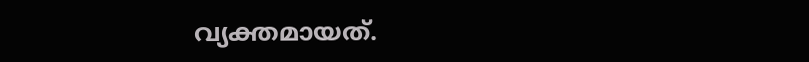വ്യക്തമായത്.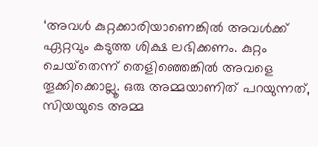‘അവൾ കുറ്റക്കാരിയാണെങ്കിൽ അവൾക്ക് ഏറ്റവും കടുത്ത ശിക്ഷ ലഭിക്കണം. കുറ്റം ചെയ്‌തെന്ന് തെളിഞ്ഞെങ്കിൽ അവളെ തൂക്കിക്കൊല്ലൂ. ഒരു അമ്മയാണിത് പറയുന്നത്, സിയയുടെ അമ്മ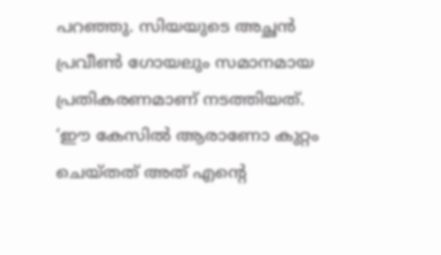പറഞ്ഞു. സിയയുടെ അച്ഛൻ പ്രവീൺ ഗോയലും സമാനമായ പ്രതികരണമാണ് നടത്തിയത്. ‘ഈ കേസിൽ ആരാണോ കുറ്റം ചെയ്തത് അത് എന്റെ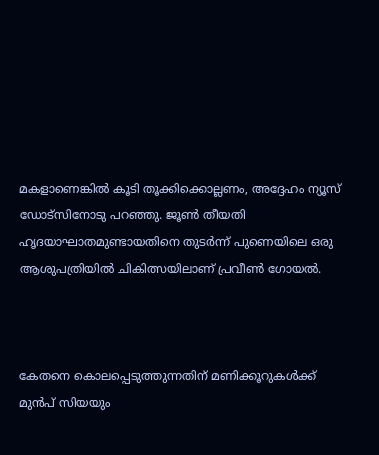മകളാണെങ്കിൽ കൂടി തൂക്കിക്കൊല്ലണം, അദ്ദേഹം ന്യൂസ് ഡോട്‌സിനോടു പറഞ്ഞു. ജൂൺ തീയതി ഹൃദയാഘാതമുണ്ടായതിനെ തുടർന്ന് പുണെയിലെ ഒരു ആശുപത്രിയിൽ ചികിത്സയിലാണ് പ്രവീൺ ഗോയൽ.



കേതനെ കൊലപ്പെടുത്തുന്നതിന് മണിക്കൂറുകൾക്ക് മുൻപ് സിയയും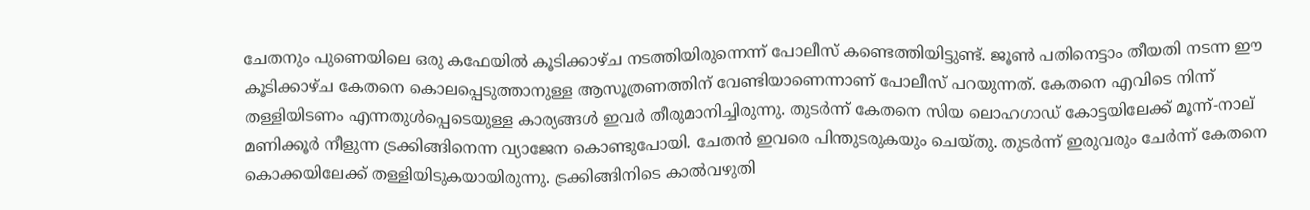ചേതനും പുണെയിലെ ഒരു കഫേയിൽ കൂടിക്കാഴ്ച നടത്തിയിരുന്നെന്ന് പോലീസ് കണ്ടെത്തിയിട്ടുണ്ട്. ജൂൺ പതിനെട്ടാം തീയതി നടന്ന ഈ കൂടിക്കാഴ്ച കേതനെ കൊലപ്പെടുത്താനുള്ള ആസൂത്രണത്തിന് വേണ്ടിയാണെന്നാണ് പോലീസ് പറയുന്നത്. കേതനെ എവിടെ നിന്ന് തള്ളിയിടണം എന്നതുൾപ്പെടെയുള്ള കാര്യങ്ങൾ ഇവർ തീരുമാനിച്ചിരുന്നു. തുടർന്ന് കേതനെ സിയ ലൊഹഗാഡ് കോട്ടയിലേക്ക് മൂന്ന്-നാല് മണിക്കൂർ നീളുന്ന ട്രക്കിങ്ങിനെന്ന വ്യാജേന കൊണ്ടുപോയി. ചേതൻ ഇവരെ പിന്തുടരുകയും ചെയ്തു. തുടർന്ന് ഇരുവരും ചേർന്ന് കേതനെ കൊക്കയിലേക്ക് തള്ളിയിടുകയായിരുന്നു. ട്രക്കിങ്ങിനിടെ കാൽവഴുതി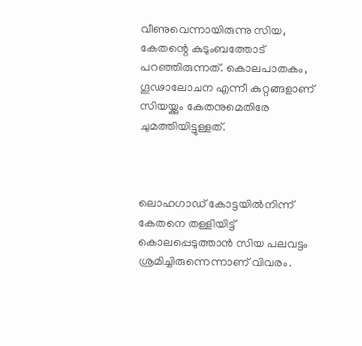വീണുവെന്നായിരുന്നു സിയ, കേതന്റെ കുടുംബത്തോട് പറഞ്ഞിരുന്നത്. കൊലപാതകം, ഗൂഢാലോചന എന്നീ കുറ്റങ്ങളാണ് സിയയ്ക്കും കേതനുമെതിരേ ചുമത്തിയിട്ടുള്ളത്.



ലൊഹഗാഡ് കോട്ടയിൽനിന്ന് കേതനെ തള്ളിയിട്ട് കൊലപ്പെടുത്താൻ സിയ പലവട്ടം ശ്രമിച്ചിരുന്നെന്നാണ് വിവരം.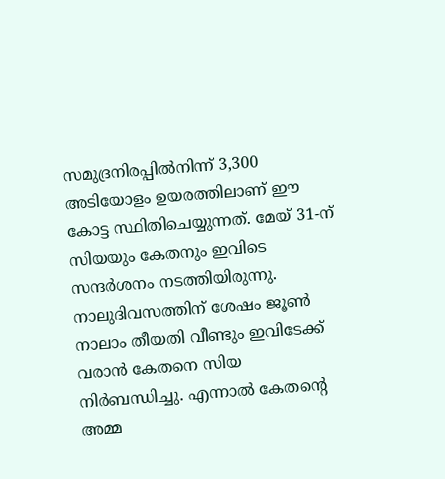സമുദ്രനിരപ്പിൽനിന്ന് 3,300 അടിയോളം ഉയരത്തിലാണ് ഈ കോട്ട സ്ഥിതിചെയ്യുന്നത്. മേയ് 31-ന് സിയയും കേതനും ഇവിടെ സന്ദർശനം നടത്തിയിരുന്നു. നാലുദിവസത്തിന് ശേഷം ജൂൺ നാലാം തീയതി വീണ്ടും ഇവിടേക്ക് വരാൻ കേതനെ സിയ നിർബന്ധിച്ചു. എന്നാൽ കേതന്റെ അമ്മ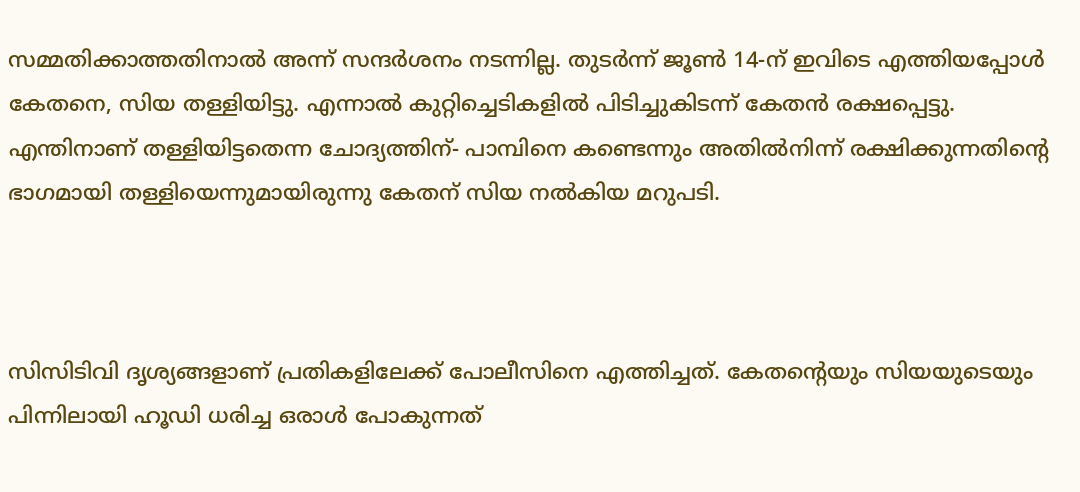സമ്മതിക്കാത്തതിനാൽ അന്ന് സന്ദർശനം നടന്നില്ല. തുടർന്ന് ജൂൺ 14-ന് ഇവിടെ എത്തിയപ്പോൾ കേതനെ, സിയ തള്ളിയിട്ടു. എന്നാൽ കുറ്റിച്ചെടികളിൽ പിടിച്ചുകിടന്ന് കേതൻ രക്ഷപ്പെട്ടു. എന്തിനാണ് തള്ളിയിട്ടതെന്ന ചോദ്യത്തിന്- പാമ്പിനെ കണ്ടെന്നും അതിൽനിന്ന് രക്ഷിക്കുന്നതിന്റെ ഭാഗമായി തള്ളിയെന്നുമായിരുന്നു കേതന് സിയ നൽകിയ മറുപടി.



സിസിടിവി ദൃശ്യങ്ങളാണ് പ്രതികളിലേക്ക് പോലീസിനെ എത്തിച്ചത്. കേതന്റെയും സിയയുടെയും പിന്നിലായി ഹൂഡി ധരിച്ച ഒരാൾ പോകുന്നത്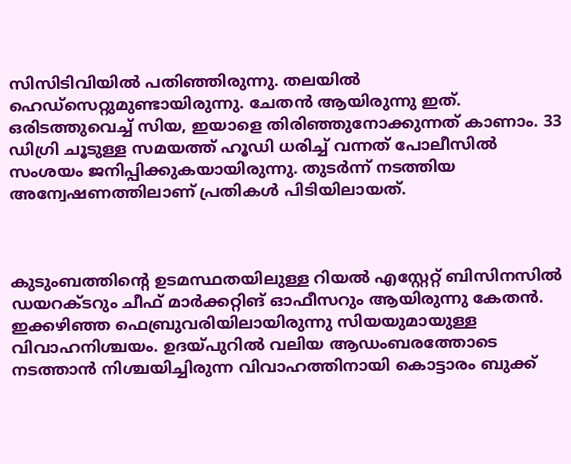സിസിടിവിയിൽ പതിഞ്ഞിരുന്നു. തലയിൽ ഹെഡ്‌സെറ്റുമുണ്ടായിരുന്നു. ചേതൻ ആയിരുന്നു ഇത്. ഒരിടത്തുവെച്ച് സിയ, ഇയാളെ തിരിഞ്ഞുനോക്കുന്നത് കാണാം. 33 ഡിഗ്രി ചൂടുള്ള സമയത്ത് ഹൂഡി ധരിച്ച് വന്നത് പോലീസിൽ സംശയം ജനിപ്പിക്കുകയായിരുന്നു. തുടർന്ന് നടത്തിയ അന്വേഷണത്തിലാണ് പ്രതികൾ പിടിയിലായത്.



കുടുംബത്തിന്റെ ഉടമസ്ഥതയിലുള്ള റിയൽ എസ്റ്റേറ്റ് ബിസിനസിൽ ഡയറക്ടറും ചീഫ് മാർക്കറ്റിങ് ഓഫീസറും ആയിരുന്നു കേതൻ. ഇക്കഴിഞ്ഞ ഫെബ്രുവരിയിലായിരുന്നു സിയയുമായുള്ള വിവാഹനിശ്ചയം. ഉദയ്പുറിൽ വലിയ ആഡംബരത്തോടെ നടത്താൻ നിശ്ചയിച്ചിരുന്ന വിവാഹത്തിനായി കൊട്ടാരം ബുക്ക്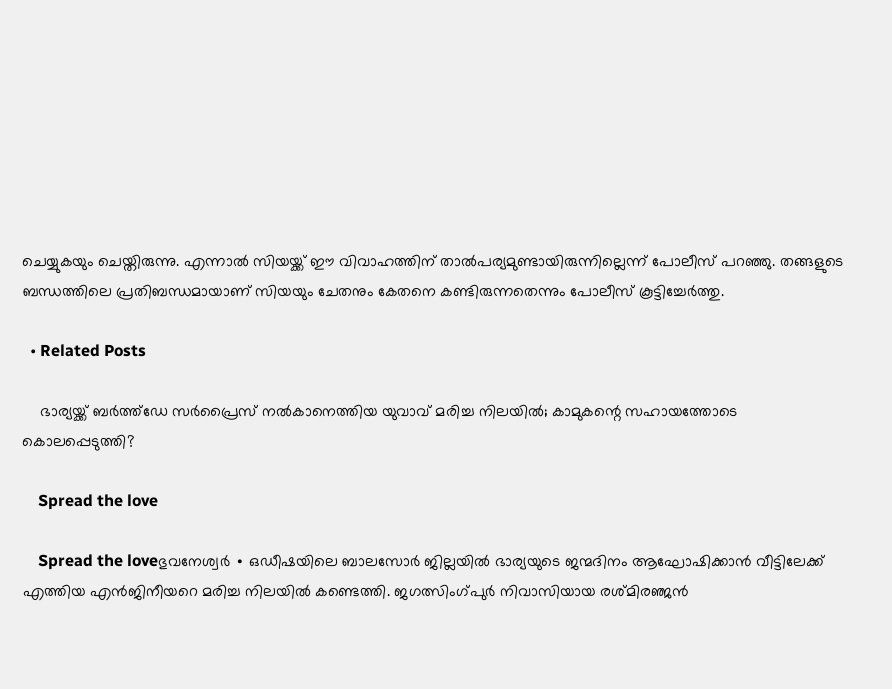ചെയ്യുകയും ചെയ്തിരുന്നു. എന്നാൽ സിയയ്ക്ക് ഈ വിവാഹത്തിന് താൽപര്യമുണ്ടായിരുന്നില്ലെന്ന് പോലീസ് പറഞ്ഞു. തങ്ങളുടെ ബന്ധത്തിലെ പ്രതിബന്ധമായാണ് സിയയും ചേതനും കേതനെ കണ്ടിരുന്നതെന്നും പോലീസ് കൂട്ടിച്ചേർത്തു.

  • Related Posts

    ഭാര്യയ്ക്ക് ബർ‍ത്ത്ഡേ സർപ്രൈസ് നൽകാനെത്തിയ യുവാവ് മരിച്ച നിലയിൽ; കാമുകന്റെ സഹായത്തോടെ കൊലപ്പെടുത്തി?

    Spread the love

    Spread the loveഭുവനേശ്വർ ∙ ഒഡീഷയിലെ ബാലസോർ ജില്ലയിൽ ഭാര്യയുടെ ജന്മദിനം ആഘോഷിക്കാൻ വീട്ടിലേക്ക് എത്തിയ എൻജിനീയറെ മരിച്ച നിലയിൽ കണ്ടെത്തി. ജഗത്സിംഗ്പുർ നിവാസിയായ രശ്മിരഞ്ജൻ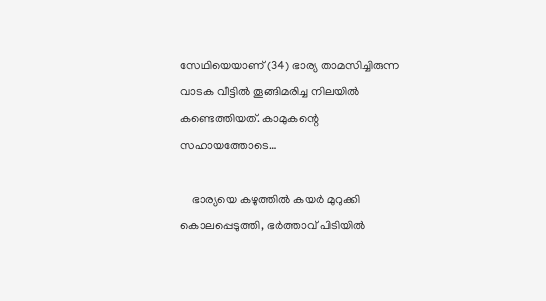സേഥിയെയാണ് (34) ഭാര്യ താമസിച്ചിരുന്ന വാടക വീട്ടിൽ തൂങ്ങിമരിച്ച നിലയിൽ കണ്ടെത്തിയത്. കാമുകന്റെ സഹായത്തോടെ…

    ഭാര്യയെ കഴുത്തില്‍ കയര്‍ മുറുക്കി കൊലപ്പെടുത്തി, ഭര്‍ത്താവ് പിടിയില്‍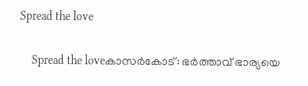Spread the love

    Spread the loveകാസര്‍കോട്: ഭര്‍ത്താവ് ഭാര്യയെ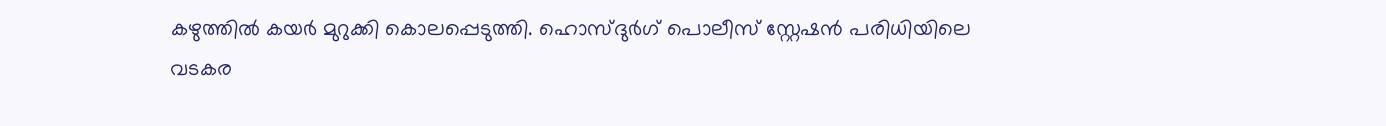കഴുത്തില്‍ കയര്‍ മുറുക്കി കൊലപ്പെടുത്തി. ഹൊസ്ദുര്‍ഗ് പൊലീസ് സ്റ്റേഷന്‍ പരിധിയിലെ വടകര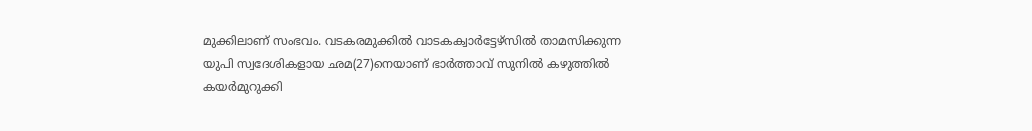മുക്കിലാണ് സംഭവം. വടകരമുക്കില്‍ വാടകക്വാര്‍ട്ടേഴ്‌സില്‍ താമസിക്കുന്ന യുപി സ്വദേശികളായ ഛമ(27)നെയാണ് ഭാര്‍ത്താവ് സുനില്‍ കഴുത്തില്‍ കയര്‍മുറുക്കി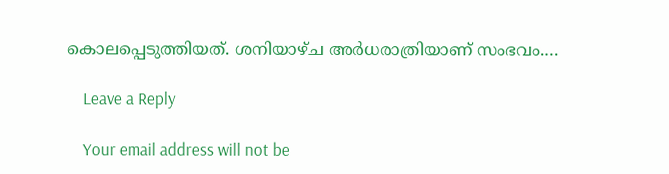കൊലപ്പെടുത്തിയത്. ശനിയാഴ്ച അര്‍ധരാത്രിയാണ് സംഭവം.…

    Leave a Reply

    Your email address will not be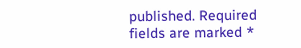published. Required fields are marked *